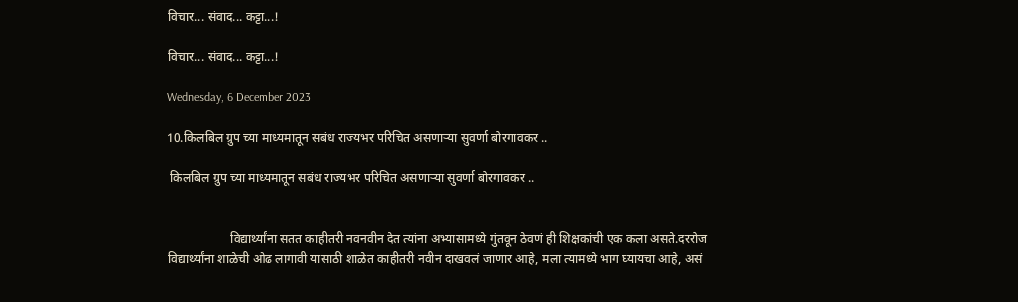विचार... संवाद... कट्टा...!

विचार... संवाद... कट्टा...!

Wednesday, 6 December 2023

10.किलबिल ग्रुप च्या माध्यमातून सबंध राज्यभर परिचित असणाऱ्या सुवर्णा बोरगावकर ..

 किलबिल ग्रुप च्या माध्यमातून सबंध राज्यभर परिचित असणाऱ्या सुवर्णा बोरगावकर ..


                    विद्यार्थ्यांना सतत काहीतरी नवनवीन देत त्यांना अभ्यासामध्ये गुंतवून ठेवणं ही शिक्षकांची एक कला असते.दररोज विद्यार्थ्यांना शाळेची ओढ लागावी यासाठी शाळेत काहीतरी नवीन दाखवलं जाणार आहे, मला त्यामध्ये भाग घ्यायचा आहे, असं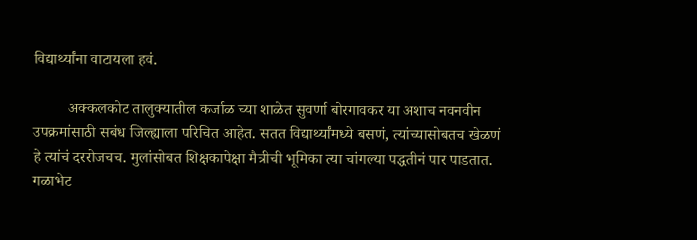विद्यार्थ्यांना वाटायला हवं.

         अक्कलकोट तालुक्यातील कर्जाळ च्या शाळेत सुवर्णा बोरगावकर या अशाच नवनवीन उपक्रमांसाठी सबंध जिल्ह्याला परिचित आहेत. सतत विद्यार्थ्यांमध्ये बसणं, त्यांच्यासोबतच खेळणं हे त्यांचं दररोजचच. मुलांसोबत शिक्षकापेक्षा मैत्रीची भूमिका त्या चांगल्या पद्धतीनं पार पाडतात. गळाभेट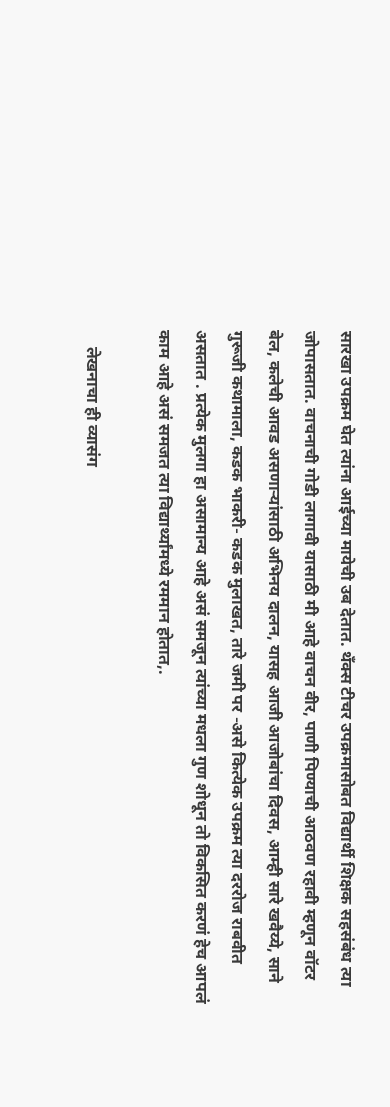सारखा उपक्रम घेत त्यांना आईच्या मायेची उब देतात. थँक्स टीचर उपक्रमासोबत विद्यार्थी शिक्षक सहसंबंध त्या जोपासतात. वाचनाची गोडी लागावी यासाठी मी आहे वाचन वीर, पाणी पिण्याची आठवण रहावी म्हणून वॉटर बेल, कलेची आवड असणाऱ्यांसाठी अभिनय दालन, यासह आजी आजोबांचा दिवस, आम्ही सारे खवैय्ये, साने गुरूजी कथामाला, कडक भाकरी- कडक मुलाखत, तारे जमी पर -असे कित्येक उपक्रम त्या दररोज राबवीत असतात . प्रत्येक मुलगा हा असामान्य आहे असं समजून त्यांच्या मधला गुण शोधून तो विकसित करणं हेच आपलं काम आहे असं समजत त्या विद्यार्थ्यांमध्ये रममान होतात,.

    लेखनाचा ही व्यासंग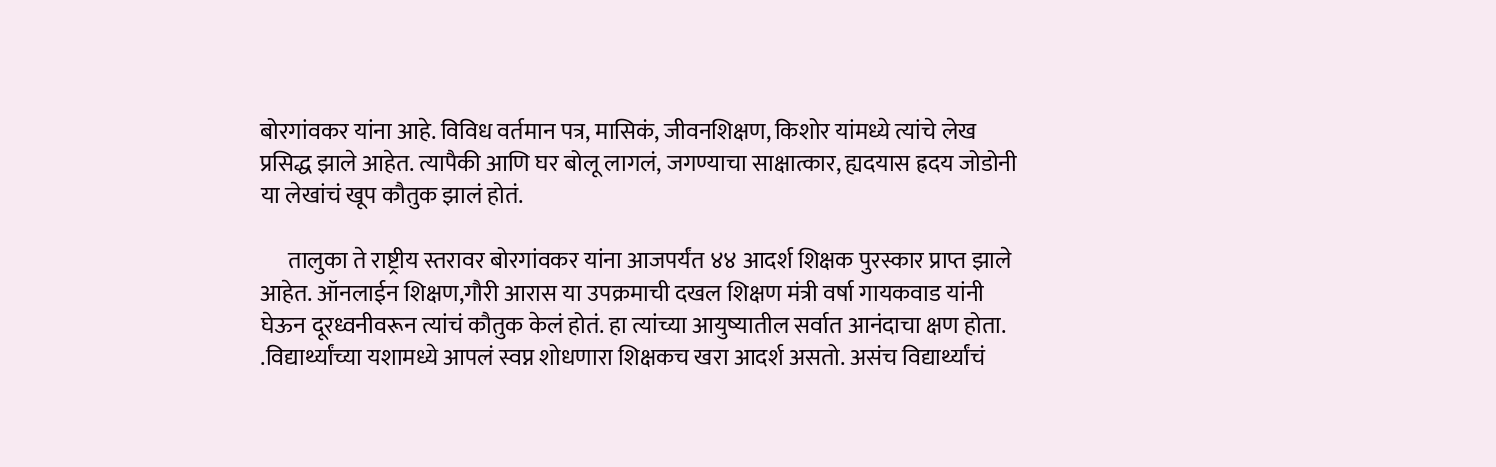बोरगांवकर यांना आहे. विविध वर्तमान पत्र, मासिकं, जीवनशिक्षण, किशोर यांमध्ये त्यांचे लेख प्रसिद्ध झाले आहेत. त्यापैकी आणि घर बोलू लागलं, जगण्याचा साक्षात्कार, ह्यदयास ह्रदय जोडोनी या लेखांचं खूप कौतुक झालं होतं.

      तालुका ते राष्ट्रीय स्तरावर बोरगांवकर यांना आजपर्यंत ४४ आदर्श शिक्षक पुरस्कार प्राप्त झाले आहेत. ऑनलाईन शिक्षण,गौरी आरास या उपक्रमाची दखल शिक्षण मंत्री वर्षा गायकवाड यांनी घेऊन दूरध्वनीवरून त्यांचं कौतुक केलं होतं. हा त्यांच्या आयुष्यातील सर्वात आनंदाचा क्षण होता. .विद्यार्थ्यांच्या यशामध्ये आपलं स्वप्न शोधणारा शिक्षकच खरा आदर्श असतो. असंच विद्यार्थ्यांचं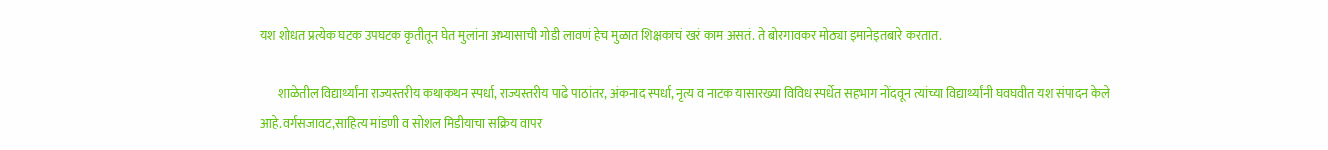यश शोधत प्रत्येक घटक उपघटक कृतीतून घेत मुलांना अभ्यासाची गोडी लावणं हेच मुळात शिक्षकाचं खरं काम असतं. ते बोरगावकर मोठ्या इमानेइतबारे करतात.

       शाळेतील विद्यार्थ्यांना राज्यस्तरीय कथाकथन स्पर्धा, राज्यस्तरीय पाढे पाठांतर, अंकनाद स्पर्धा, नृत्य व नाटक यासारख्या विविध स्पर्धेत सहभाग नोंदवून त्यांच्या विद्यार्थ्यांनी घवघवीत यश संपादन केले आहे.वर्गसजावट,साहित्य मांडणी व सोशल मिडीयाचा सक्रिय वापर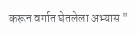करून वर्गात घेतलेला अभ्यास "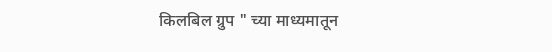किलबिल ग्रुप " च्या माध्यमातून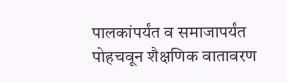पालकांपर्यंत व समाजापर्यंत पोहचवून शैक्षणिक वातावरण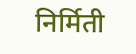निर्मिती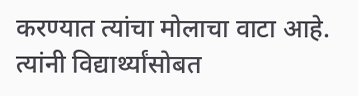करण्यात त्यांचा मोलाचा वाटा आहे. त्यांनी विद्यार्थ्यांसोबत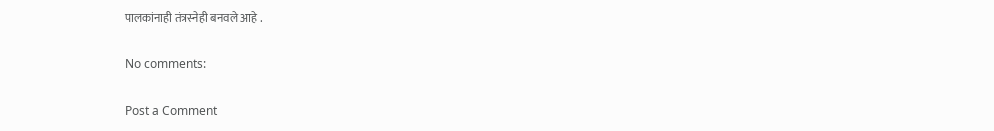पालकांनाही तंत्रस्नेही बनवले आहे .

No comments:

Post a Comment